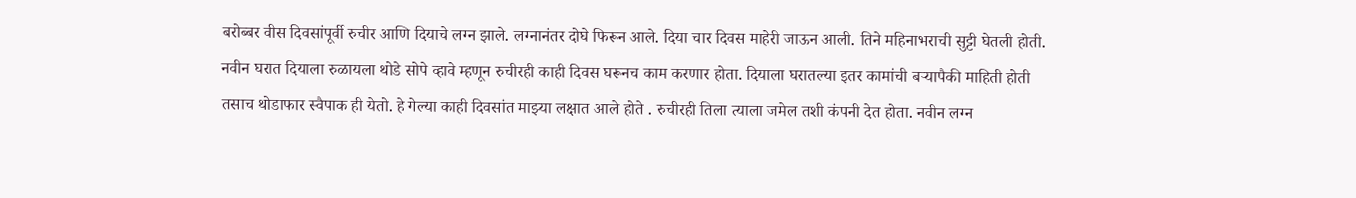बरोब्बर वीस दिवसांपूर्वी रुचीर आणि दियाचे लग्न झाले. लग्नानंतर दोघे फिरून आले. दिया चार दिवस माहेरी जाऊन आली. तिने महिनाभराची सुट्टी घेतली होती. नवीन घरात दियाला रुळायला थोडे सोपे व्हावे म्हणून रुचीरही काही दिवस घरूनच काम करणार होता. दियाला घरातल्या इतर कामांची बऱ्यापैकी माहिती होती तसाच थोडाफार स्वैपाक ही येतो. हे गेल्या काही दिवसांत माझ्या लक्षात आले होते . रुचीरही तिला त्याला जमेल तशी कंपनी देत होता. नवीन लग्न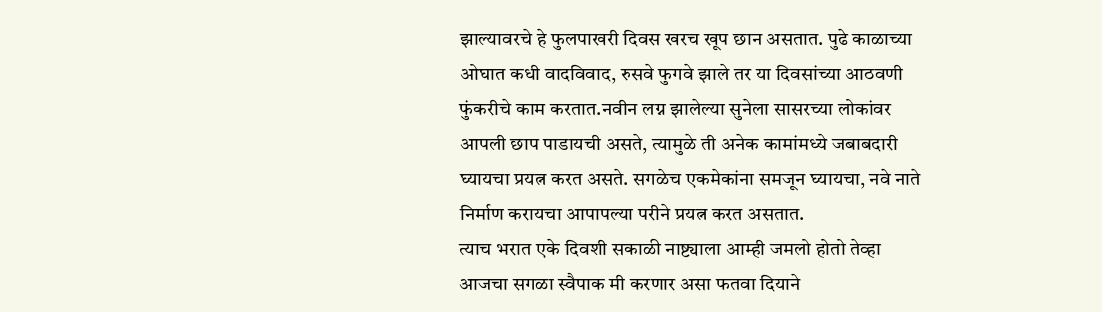झाल्यावरचे हे फुलपाखरी दिवस खरच खूप छान असतात. पुढे काळाच्या ओघात कधी वादविवाद, रुसवे फुगवे झाले तर या दिवसांच्या आठवणी फुंकरीचे काम करतात.नवीन लग्न झालेल्या सुनेला सासरच्या लोकांवर आपली छाप पाडायची असते, त्यामुळे ती अनेक कामांमध्ये जबाबदारी घ्यायचा प्रयत्न करत असते. सगळेच एकमेकांना समजून घ्यायचा, नवे नाते निर्माण करायचा आपापल्या परीने प्रयत्न करत असतात.
त्याच भरात एके दिवशी सकाळी नाष्ट्याला आम्ही जमलो होतो तेव्हा आजचा सगळा स्वैपाक मी करणार असा फतवा दियाने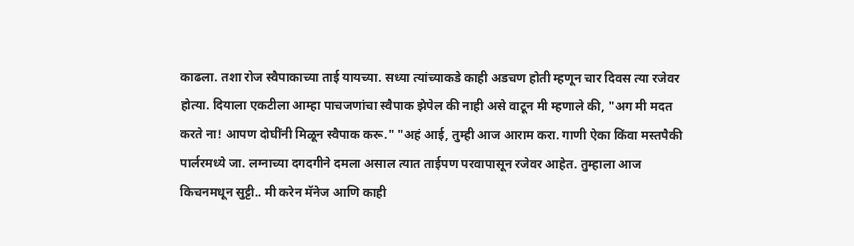काढला. तशा रोज स्वैपाकाच्या ताई यायच्या. सध्या त्यांच्याकडे काही अडचण होती म्हणून चार दिवस त्या रजेवर होत्या. दियाला एकटीला आम्हा पाचजणांचा स्वैपाक झेपेल की नाही असे वाटून मी म्हणाले की, "अग मी मदत करते ना! आपण दोघींनी मिळून स्वैपाक करू." "अहं आई, तुम्ही आज आराम करा. गाणी ऐका किंवा मस्तपैकी पार्लरमध्ये जा. लग्नाच्या दगदगीने दमला असाल त्यात ताईपण परवापासून रजेवर आहेत. तुम्हाला आज किचनमधून सुट्टी.. मी करेन मॅनेज आणि काही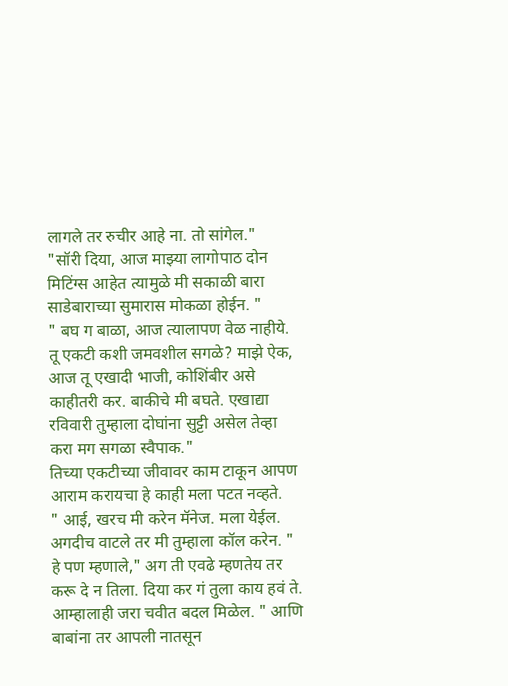लागले तर रुचीर आहे ना. तो सांगेल."
"सॉरी दिया, आज माझ्या लागोपाठ दोन मिटिंग्स आहेत त्यामुळे मी सकाळी बारा साडेबाराच्या सुमारास मोकळा होईन. "
" बघ ग बाळा, आज त्यालापण वेळ नाहीये. तू एकटी कशी जमवशील सगळे? माझे ऐक, आज तू एखादी भाजी, कोशिंबीर असे काहीतरी कर. बाकीचे मी बघते. एखाद्या रविवारी तुम्हाला दोघांना सुट्टी असेल तेव्हा करा मग सगळा स्वैपाक."
तिच्या एकटीच्या जीवावर काम टाकून आपण आराम करायचा हे काही मला पटत नव्हते.
" आई, खरच मी करेन मॅनेज. मला येईल. अगदीच वाटले तर मी तुम्हाला कॉल करेन. "
हे पण म्हणाले," अग ती एवढे म्हणतेय तर करू दे न तिला. दिया कर गं तुला काय हवं ते. आम्हालाही जरा चवीत बदल मिळेल. " आणि बाबांना तर आपली नातसून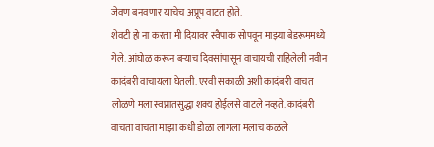जेवण बनवणार याचेच अप्रूप वाटत होते.
शेवटी हो ना करता मी दियावर स्वैपाक सोपवून माझ्या बेडरूममध्ये गेले. आंघोळ करून बऱ्याच दिवसांपासून वाचायची राहिलेली नवीन कादंबरी वाचायला घेतली. एरवी सकाळी अशी कादंबरी वाचत लोळणे मला स्वप्नातसुद्धा शक्य होईलसे वाटले नव्हते. कादंबरी वाचता वाचता माझा कधी डोळा लागला मलाच कळले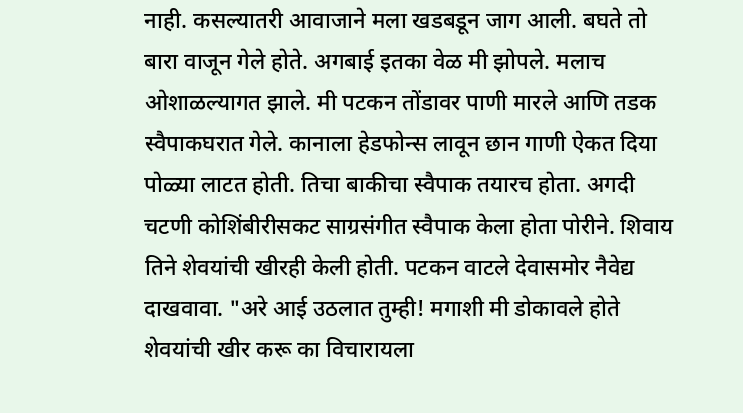नाही. कसल्यातरी आवाजाने मला खडबडून जाग आली. बघते तो बारा वाजून गेले होते. अगबाई इतका वेळ मी झोपले. मलाच ओशाळल्यागत झाले. मी पटकन तोंडावर पाणी मारले आणि तडक स्वैपाकघरात गेले. कानाला हेडफोन्स लावून छान गाणी ऐकत दिया पोळ्या लाटत होती. तिचा बाकीचा स्वैपाक तयारच होता. अगदी चटणी कोशिंबीरीसकट साग्रसंगीत स्वैपाक केला होता पोरीने. शिवाय तिने शेवयांची खीरही केली होती. पटकन वाटले देवासमोर नैवेद्य दाखवावा. "अरे आई उठलात तुम्ही! मगाशी मी डोकावले होते शेवयांची खीर करू का विचारायला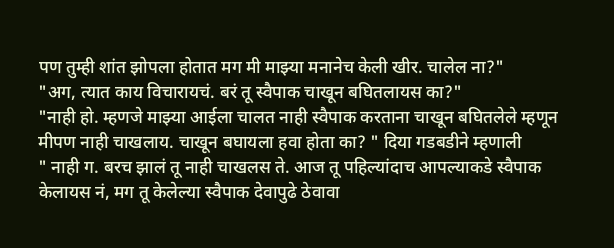पण तुम्ही शांत झोपला होतात मग मी माझ्या मनानेच केली खीर. चालेल ना?"
"अग, त्यात काय विचारायचं. बरं तू स्वैपाक चाखून बघितलायस का?"
"नाही हो. म्हणजे माझ्या आईला चालत नाही स्वैपाक करताना चाखून बघितलेले म्हणून मीपण नाही चाखलाय. चाखून बघायला हवा होता का? " दिया गडबडीने म्हणाली
" नाही ग. बरच झालं तू नाही चाखलस ते. आज तू पहिल्यांदाच आपल्याकडे स्वैपाक केलायस नं, मग तू केलेल्या स्वैपाक देवापुढे ठेवावा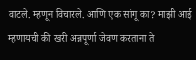वाटले. म्हणून विचारले. आणि एक सांगू का? माझी आई म्हणायची की खरी अन्नपूर्णा जेवण करताना ते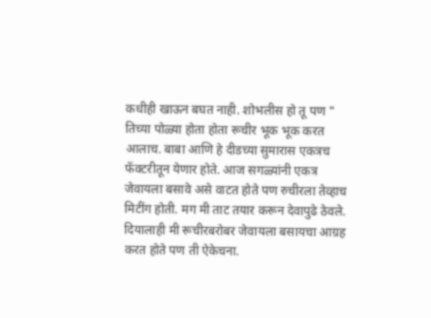कधीही खाऊन बघत नाही. शोभलीस हो तू पण "
तिच्या पोळ्या होता होता रूचीर भूक भूक करत आलाच. बाबा आणि हे दीडच्या सुमारास एकत्रच फॅक्टरीतून येणार होते. आज सगळ्यांनी एकत्र जेवायला बसावे असे वाटत होते पण रुचीरला तेव्हाच मिटींग होती. मग मी ताट तयार करून देवापुढे ठेवले. दियालाही मी रूचीरबरोबर जेवायला बसायचा आग्रह करत होते पण ती ऐकेचना.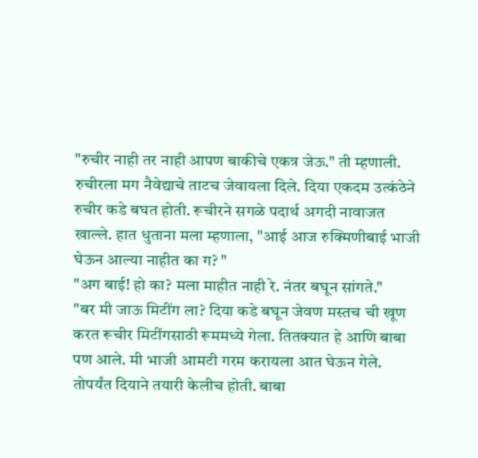"रुचीर नाही तर नाही आपण बाकीचे एकत्र जेऊ." ती म्हणाली.
रुचीरला मग नैवेद्याचे ताटच जेवायला दिले. दिया एकदम उत्कंठेने रुचीर कडे बघत होती. रूचीरने सगळे पदार्थ अगदी नावाजत खाल्ले. हात धुताना मला म्हणाला, "आई आज रुक्मिणीबाई भाजी घेऊन आल्या नाहीत का ग? "
"अग बाई! हो का? मला माहीत नाही रे. नंतर बघून सांगते."
"बर मी जाऊ मिटींग ला? दिया कडे बघून जेवण मस्तच ची खूण करत रूचीर मिटींगसाठी रूममध्ये गेला. तितक्यात हे आणि बाबा पण आले. मी भाजी आमटी गरम करायला आत घेऊन गेले. तोपर्यंत दियाने तयारी केलीच होती. बाबा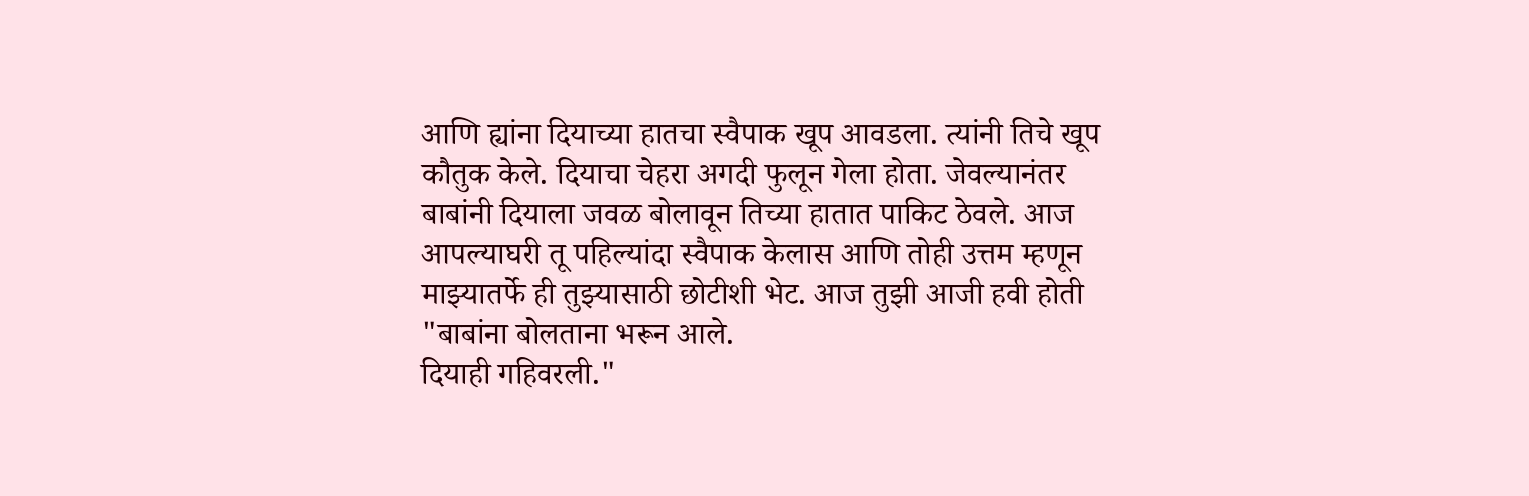आणि ह्यांना दियाच्या हातचा स्वैपाक खूप आवडला. त्यांनी तिचे खूप कौतुक केले. दियाचा चेहरा अगदी फुलून गेला होता. जेवल्यानंतर बाबांनी दियाला जवळ बोलावून तिच्या हातात पाकिट ठेवले. आज आपल्याघरी तू पहिल्यांदा स्वैपाक केलास आणि तोही उत्तम म्हणून माझ्यातर्फे ही तुझ्यासाठी छोटीशी भेट. आज तुझी आजी हवी होती "बाबांना बोलताना भरून आले.
दियाही गहिवरली."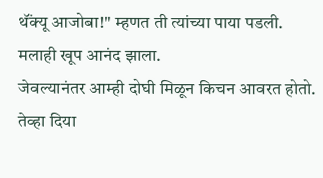थॅंक्यू आजोबा!" म्हणत ती त्यांच्या पाया पडली.
मलाही खूप आनंद झाला.
जेवल्यानंतर आम्ही दोघी मिळून किचन आवरत होतो. तेव्हा दिया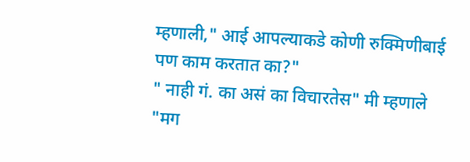म्हणाली," आई आपल्याकडे कोणी रुक्मिणीबाई पण काम करतात का?"
" नाही गं. का असं का विचारतेस" मी म्हणाले
"मग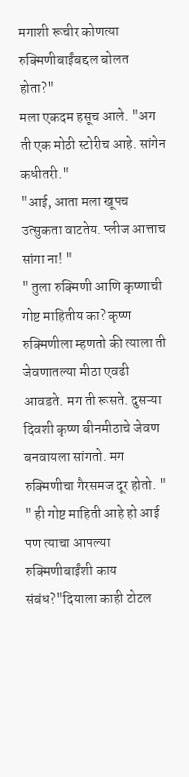मगाशी रूचीर कोणत्या रुक्मिणीबाईंबद्दल बोलत होता?"
मला एकदम हसूच आले. "अग ती एक मोठी स्टोरीच आहे. सांगेन कधीतरी."
"आई, आता मला खूपच उत्सुकता वाटतेय. प्लीज आत्ताच सांगा ना! "
" तुला रुक्मिणी आणि कृष्णाची गोष्ट माहितीय का? कृष्ण रुक्मिणीला म्हणतो की त्याला ती जेवणातल्या मीठा एवढी आवडते. मग ती रूसते. दुसऱ्या दिवशी कृष्ण बीनमीठाचे जेवण बनवायला सांगतो. मग रुक्मिणीचा गैरसमज दूर होतो. "
" ही गोष्ट माहिती आहे हो आई पण त्याचा आपल्या रुक्मिणीबाईंशी काय संबंध?"दियाला काही टोटल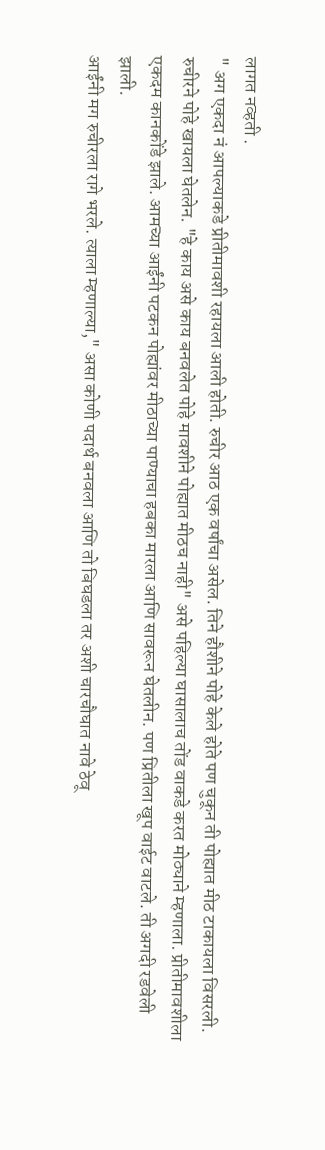लागत नव्हती .
" अग एकदा नं आपल्याकडे प्रीतीमावशी रहायला आली होती. रुचीर आठ एक वर्षांचा असेल. तिने हौशीने पोहे केले होते पण चुकून ती पोह्यात मीठ टाकायला विसरली. रुचीरने पोहे खायला घेतलेन. "हे काय असे काय बनवलेत पोहे मावशीने पोह्यात मीठच नाही" असे पहिल्या घासालाच तोंड वाकडे करत मोठ्याने म्हणाला. प्रीतीमावशीला एकदम कानकोंडे झाले. आमच्या आईंनी पटकन पोह्यांवर मीठाच्या पाण्याचा हबका मारला आणि सावरून घेतलीन. पण प्रितीला खूप वाईट वाटले. ती अगदी रडवेली झाली.
आईंनी मग रुचीरला रागे भरले. त्याला म्हणाल्या," असा कोणी पदार्थ बनवला आणि तो बिघडला तर अशी चारचौघात नावे ठेवू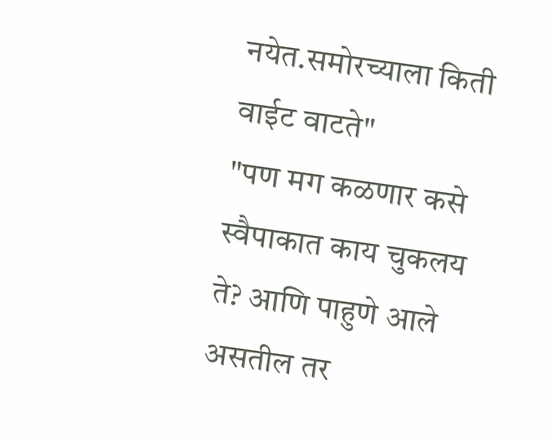नयेत.समोरच्याला किती वाईट वाटते"
"पण मग कळणार कसे स्वैपाकात काय चुकलय ते? आणि पाहुणे आले असतील तर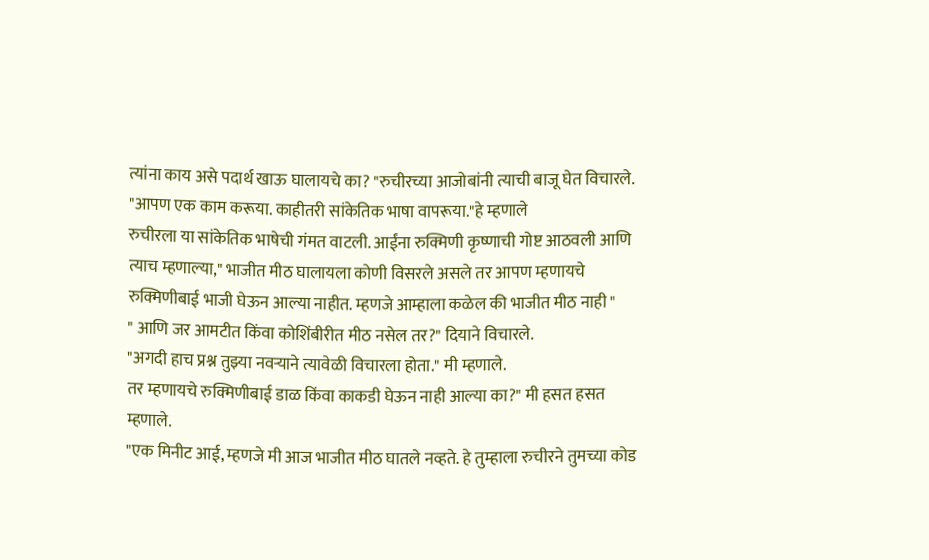त्यांना काय असे पदार्थ खाऊ घालायचे का? "रुचीरच्या आजोबांनी त्याची बाजू घेत विचारले.
"आपण एक काम करूया. काहीतरी सांकेतिक भाषा वापरूया."हे म्हणाले
रुचीरला या सांकेतिक भाषेची गंमत वाटली. आईंना रुक्मिणी कृष्णाची गोष्ट आठवली आणि त्याच म्हणाल्या," भाजीत मीठ घालायला कोणी विसरले असले तर आपण म्हणायचे रुक्मिणीबाई भाजी घेऊन आल्या नाहीत. म्हणजे आम्हाला कळेल की भाजीत मीठ नाही "
" आणि जर आमटीत किंवा कोशिंबीरीत मीठ नसेल तर?" दियाने विचारले.
"अगदी हाच प्रश्न तुझ्या नवऱ्याने त्यावेळी विचारला होता." मी म्हणाले.
तर म्हणायचे रुक्मिणीबाई डाळ किंवा काकडी घेऊन नाही आल्या का?" मी हसत हसत म्हणाले.
"एक मिनीट आई, म्हणजे मी आज भाजीत मीठ घातले नव्हते. हे तुम्हाला रुचीरने तुमच्या कोड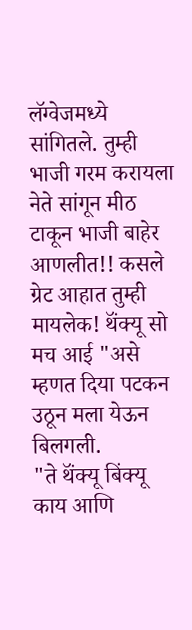लॅग्वेजमध्ये सांगितले. तुम्ही भाजी गरम करायला नेते सांगून मीठ टाकून भाजी बाहेर आणलीत!! कसले ग्रेट आहात तुम्ही मायलेक! थॅंक्यू सो मच आई "असे म्हणत दिया पटकन उठून मला येऊन बिलगली.
"ते थॅंक्यू बिंक्यू काय आणि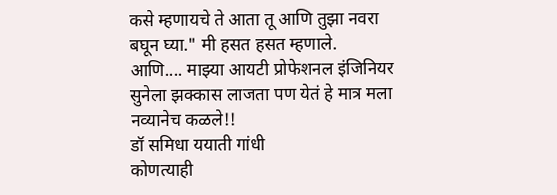कसे म्हणायचे ते आता तू आणि तुझा नवरा बघून घ्या." मी हसत हसत म्हणाले.
आणि.... माझ्या आयटी प्रोफेशनल इंजिनियर सुनेला झक्कास लाजता पण येतं हे मात्र मला नव्यानेच कळले!!
डॉ समिधा ययाती गांधी
कोणत्याही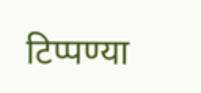टिप्पण्या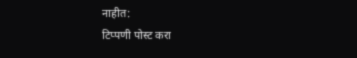नाहीत:
टिप्पणी पोस्ट करा